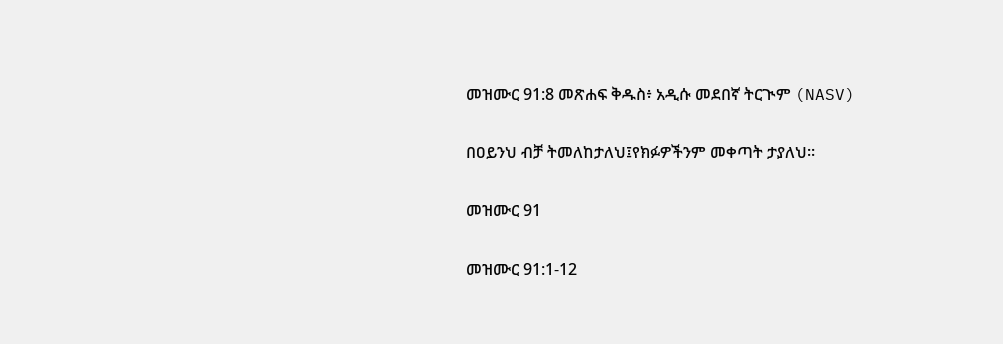መዝሙር 91:8 መጽሐፍ ቅዱስ፥ አዲሱ መደበኛ ትርጒም (NASV)

በዐይንህ ብቻ ትመለከታለህ፤የክፉዎችንም መቀጣት ታያለህ።

መዝሙር 91

መዝሙር 91:1-12